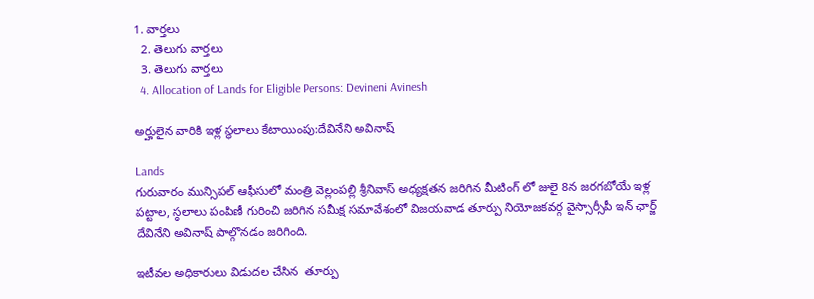1. వార్తలు
  2. తెలుగు వార్తలు
  3. తెలుగు వార్తలు
  4. Allocation of Lands for Eligible Persons: Devineni Avinesh

అర్హులైన వారికి ఇళ్ల స్థలాలు కేటాయింపు:దేవినేని అవినాష్

Lands
గురువారం మున్సిపల్ ఆఫీసులో మంత్రి వెల్లంపల్లి శ్రీనివాస్ అధ్యక్షతన జరిగిన మీటింగ్ లో జులై 8న జరగబోయే ఇళ్ల పట్టాల, స్ఠలాలు పంపిణీ గురించి జరిగిన సమీక్ష సమావేశంలో విజయవాడ తూర్పు నియోజకవర్గ వైస్సార్సీపీ ఇన్ ఛార్జ్ దేవినేని అవినాష్ పాల్గొనడం జరిగింది.

ఇటీవల అధికారులు విడుదల చేసిన  తూర్పు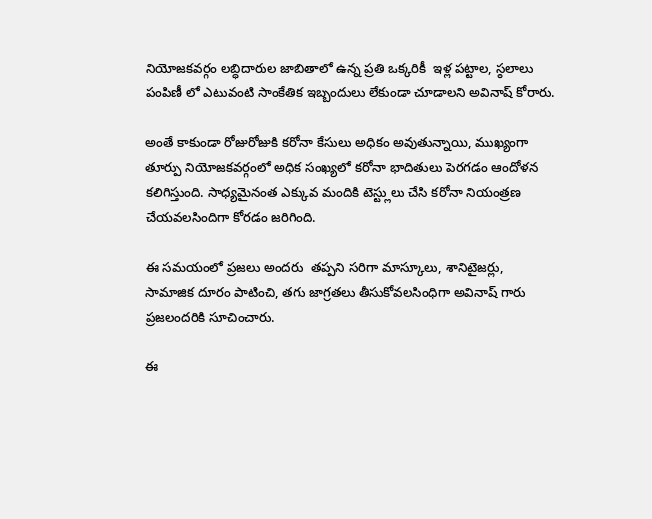నియోజకవర్గం లబ్ధిదారుల జాబితాలో ఉన్న ప్రతి ఒక్కరికీ  ఇళ్ల పట్టాల, స్ఠలాలు పంపిణీ లో ఎటువంటి సాంకేతిక ఇబ్బందులు లేకుండా చూడాలని అవినాష్ కోరారు.

అంతే కాకుండా రోజురోజుకి కరోనా కేసులు అధికం అవుతున్నాయి, ముఖ్యంగా తూర్పు నియోజకవర్గంలో అధిక సంఖ్యలో కరోనా భాదితులు పెరగడం ఆందోళన కలిగిస్తుంది. సాధ్యమైనంత ఎక్కువ మందికి టెస్ట్లులు చేసి కరోనా నియంత్రణ చేయవలసిందిగా కోరడం జరిగింది.

ఈ సమయంలో ప్రజలు అందరు  తప్పని సరిగా మాస్కూలు, శానిటైజర్లు, సామాజిక దూరం పాటించి, తగు జాగ్రతలు తీసుకోవలసింధిగా అవినాష్ గారు  ప్రజలందరికి సూచించారు.

ఈ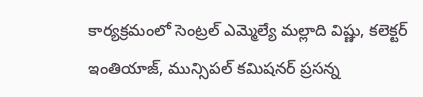కార్యక్రమంలో సెంట్రల్ ఎమ్మెల్యే మల్లాది విష్ణు, కలెక్టర్ ఇంతియాజ్, మున్సిపల్ కమిషనర్ ప్రసన్న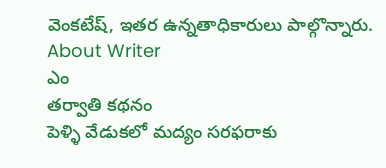వెంకటేష్, ఇతర ఉన్నతాధికారులు పాల్గొన్నారు.
About Writer
ఎం
తర్వాతి కథనం
పెళ్ళి వేడుకలో మద్యం సరఫరాకు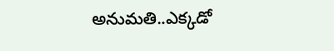అనుమతి..ఎక్కడో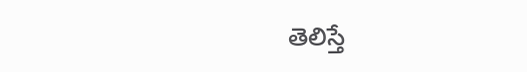తెలిస్తే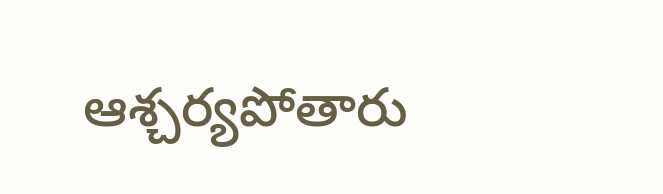ఆశ్చర్యపోతారు